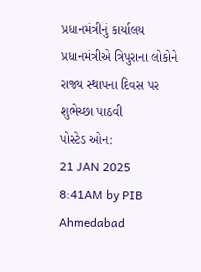પ્રધાનમંત્રીનું કાર્યાલય
પ્રધાનમંત્રીએ ત્રિપુરાના લોકોને રાજ્ય સ્થાપના દિવસ પર શુભેચ્છા પાઠવી
પોસ્ટેડ ઓન:
21 JAN 2025 8:41AM by PIB Ahmedabad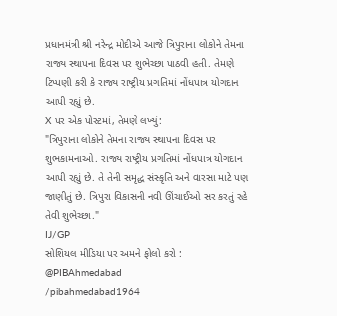પ્રધાનમંત્રી શ્રી નરેન્દ્ર મોદીએ આજે ત્રિપુરાના લોકોને તેમના રાજ્ય સ્થાપના દિવસ પર શુભેચ્છા પાઠવી હતી. તેમણે ટિપ્પણી કરી કે રાજ્ય રાષ્ટ્રીય પ્રગતિમાં નોંધપાત્ર યોગદાન આપી રહ્યું છે.
X પર એક પોસ્ટમાં, તેમણે લખ્યું:
"ત્રિપુરાના લોકોને તેમના રાજ્ય સ્થાપના દિવસ પર શુભકામનાઓ. રાજ્ય રાષ્ટ્રીય પ્રગતિમાં નોંધપાત્ર યોગદાન આપી રહ્યું છે. તે તેની સમૃદ્ધ સંસ્કૃતિ અને વારસા માટે પણ જાણીતું છે. ત્રિપુરા વિકાસની નવી ઊંચાઈઓ સર કરતું રહે તેવી શુભેચ્છા."
IJ/GP
સોશિયલ મીડિયા પર અમને ફોલો કરો :
@PIBAhmedabad
/pibahmedabad1964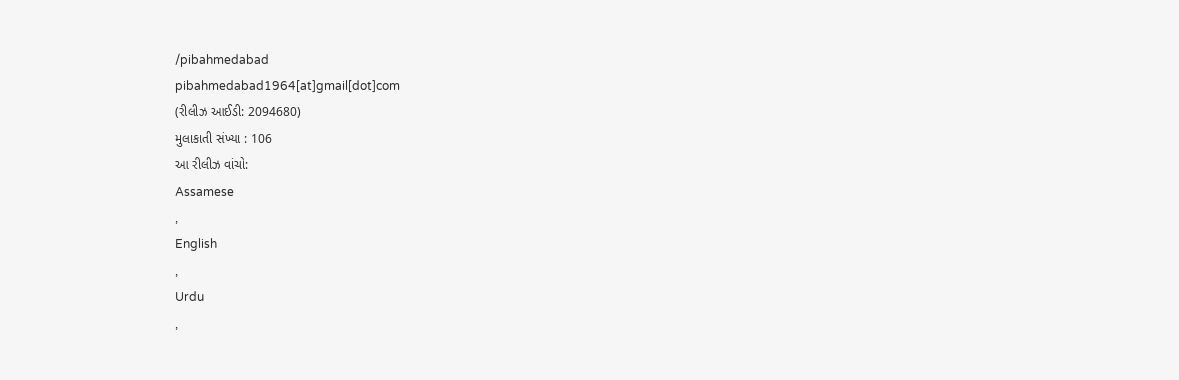/pibahmedabad
pibahmedabad1964[at]gmail[dot]com
(રીલીઝ આઈડી: 2094680)
મુલાકાતી સંખ્યા : 106
આ રીલીઝ વાંચો:
Assamese
,
English
,
Urdu
,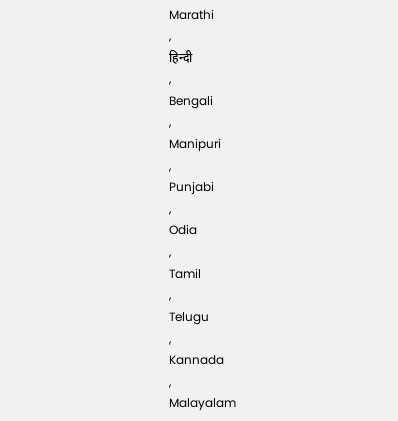Marathi
,
हिन्दी
,
Bengali
,
Manipuri
,
Punjabi
,
Odia
,
Tamil
,
Telugu
,
Kannada
,
Malayalam